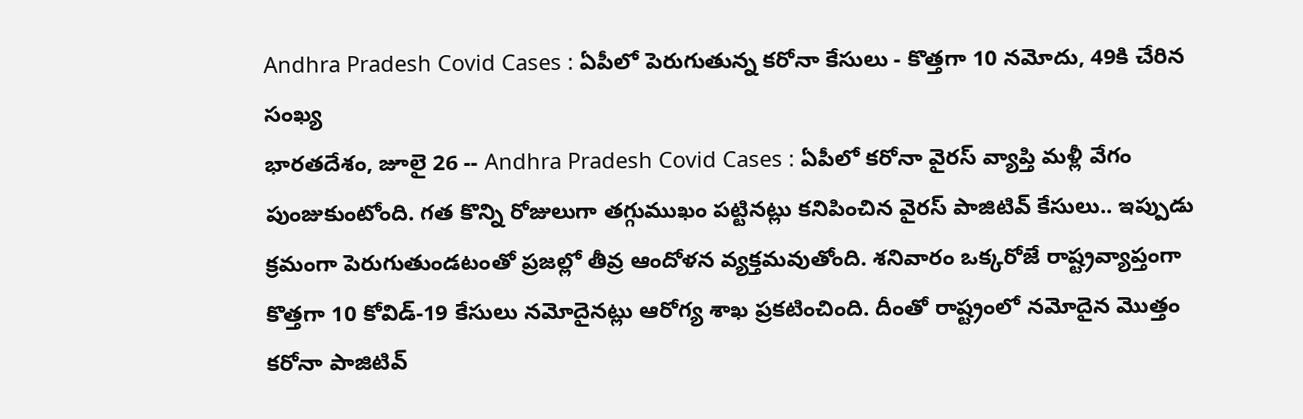Andhra Pradesh Covid Cases : ఏపీలో పెరుగుతున్న కరోనా కేసులు - కొత్తగా 10 నమోదు, 49కి చేరిన సంఖ్య
భారతదేశం, జూలై 26 -- Andhra Pradesh Covid Cases : ఏపీలో కరోనా వైరస్ వ్యాప్తి మళ్లీ వేగం పుంజుకుంటోంది. గత కొన్ని రోజులుగా తగ్గుముఖం పట్టినట్లు కనిపించిన వైరస్ పాజిటివ్ కేసులు.. ఇప్పుడు క్రమంగా పెరుగుతుండటంతో ప్రజల్లో తీవ్ర ఆందోళన వ్యక్తమవుతోంది. శనివారం ఒక్కరోజే రాష్ట్రవ్యాప్తంగా కొత్తగా 10 కోవిడ్-19 కేసులు నమోదైనట్లు ఆరోగ్య శాఖ ప్రకటించింది. దీంతో రాష్ట్రంలో నమోదైన మొత్తం కరోనా పాజిటివ్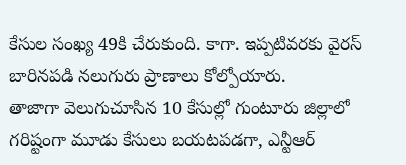కేసుల సంఖ్య 49కి చేరుకుంది. కాగా. ఇప్పటివరకు వైరస్ బారినపడి నలుగురు ప్రాణాలు కోల్పోయారు.
తాజాగా వెలుగుచూసిన 10 కేసుల్లో గుంటూరు జిల్లాలో గరిష్టంగా మూడు కేసులు బయటపడగా, ఎన్టీఆర్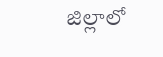జిల్లాలో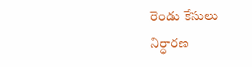రెండు కేసులు నిర్ధారణ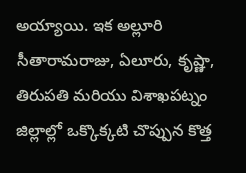అయ్యాయి. ఇక అల్లూరి సీతారామరాజు, ఏలూరు, కృష్ణా, తిరుపతి మరియు విశాఖపట్నం జిల్లాల్లో ఒక్కొక్కటి చొప్పున కొత్త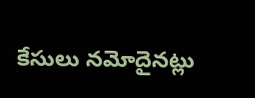కేసులు నమోదైనట్లు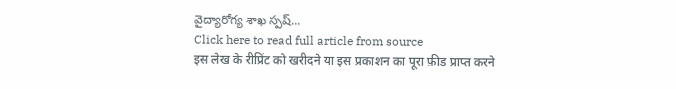వైద్యారోగ్య శాఖ స్పష్...
Click here to read full article from source
इस लेख के रीप्रिंट को खरीदने या इस प्रकाशन का पूरा फ़ीड प्राप्त करने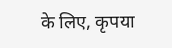के लिए, कृपया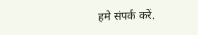हमे संपर्क करें.